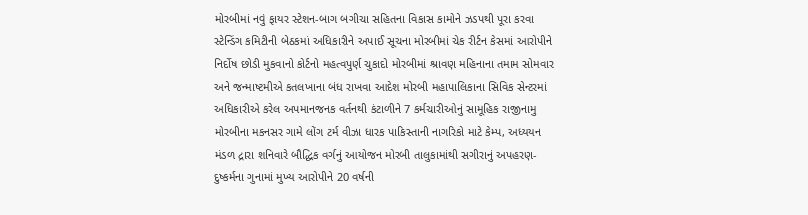મોરબીમાં નવું ફાયર સ્ટેશન-બાગ બગીચા સહિતના વિકાસ કામોને ઝડપથી પૂરા કરવા સ્ટેન્ડિંગ કમિટીની બેઠકમાં અધિકારીને અપાઈ સૂચના મોરબીમાં ચેક રીર્ટન કેસમાં આરોપીને નિર્દોષ છોડી મુકવાનો કોર્ટનો મહત્વપુર્ણ ચુકાદો મોરબીમાં શ્રાવણ મહિનાના તમામ સોમવાર અને જન્માષ્ટમીએ કતલખાના બંધ રાખવા આદેશ મોરબી મહાપાલિકાના સિવિક સેન્ટરમાં અધિકારીએ કરેલ અપમાનજનક વર્તનથી કંટાળીને 7 કર્મચારીઓનું સામૂહિક રાજીનામુ મોરબીના મકનસર ગામે લોંગ ટર્મ વીઝા ધારક પાકિસ્તાની નાગરિકો માટે કેમ્પ, અધ્યયન મંડળ દ્રારા શનિવારે બૌદ્ધિક વર્ગનું આયોજન મોરબી તાલુકામાંથી સગીરાનું અપહરણ-દુષ્કર્મના ગુનામાં મુખ્ય આરોપીને 20 વર્ષની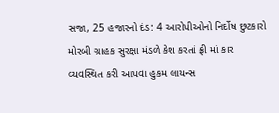સજા, 25 હજારનો દંડ: 4 આરોપીઓનો નિર્દોષ છુટકારો મોરબી ગ્રાહક સુરક્ષા મંડળે કેશ કરતાં ફ્રી માં કાર વ્યવસ્થિત કરી આપવા હુકમ લાયન્સ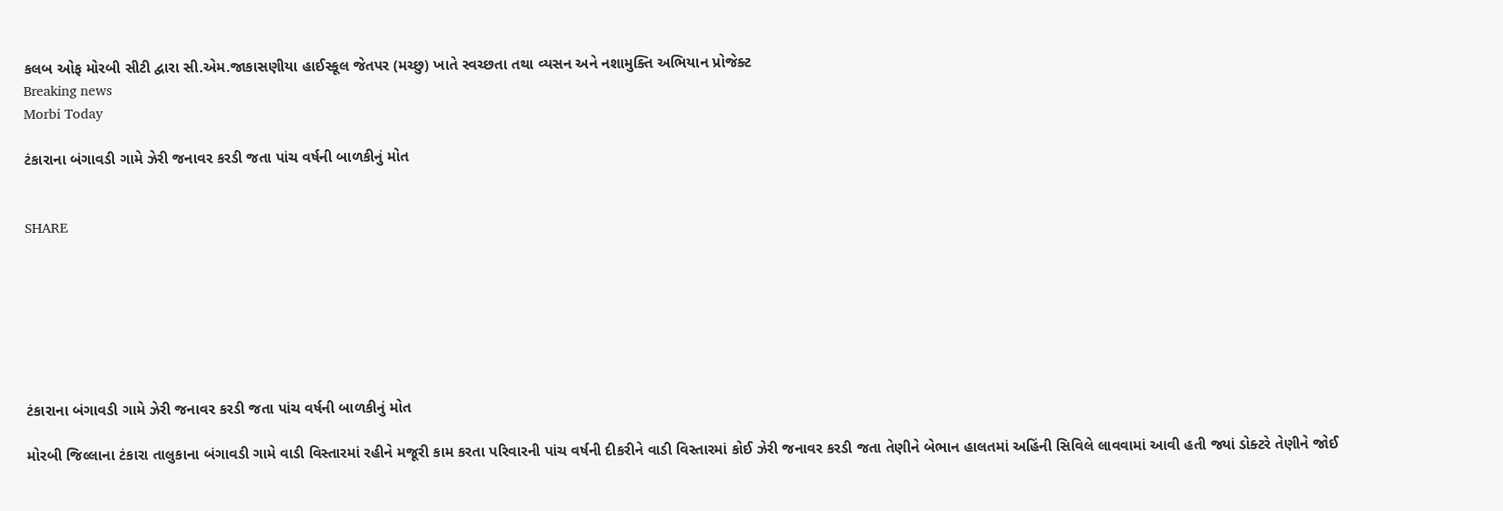કલબ ઓફ મોરબી સીટી દ્વારા સી.એમ.જાકાસણીયા હાઈસ્કૂલ જેતપર (મચ્છુ) ખાતે સ્વચ્છતા તથા વ્યસન અને નશામુક્તિ અભિયાન પ્રોજેક્ટ
Breaking news
Morbi Today

ટંકારાના બંગાવડી ગામે ઝેરી જનાવર કરડી જતા પાંચ વર્ષની બાળકીનું મોત


SHARE







ટંકારાના બંગાવડી ગામે ઝેરી જનાવર કરડી જતા પાંચ વર્ષની બાળકીનું મોત

મોરબી જિલ્લાના ટંકારા તાલુકાના બંગાવડી ગામે વાડી વિસ્તારમાં રહીને મજૂરી કામ કરતા પરિવારની પાંચ વર્ષની દીકરીને વાડી વિસ્તારમાં કોઈ ઝેરી જનાવર કરડી જતા તેણીને બેભાન હાલતમાં અહિંની સિવિલે લાવવામાં આવી હતી જ્યાં ડોક્ટરે તેણીને જોઈ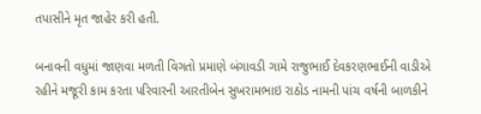તપાસીને મૃત જાહેર કરી હતી.

બનાવની વધુમાં જાણવા મળતી વિગતો પ્રમાણે બંગાવડી ગામે રાજુભાઈ દેવકરણભાઈની વાડીએ રહીને મજૂરી કામ કરતા પરિવારની આરતીબેન સુખરામભાઇ રાઠોડ નામની પાંચ વર્ષની બાળકીને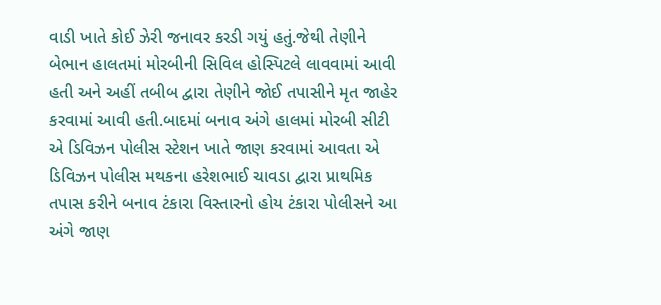વાડી ખાતે કોઈ ઝેરી જનાવર કરડી ગયું હતું.જેથી તેણીને બેભાન હાલતમાં મોરબીની સિવિલ હોસ્પિટલે લાવવામાં આવી હતી અને અહીં તબીબ દ્વારા તેણીને જોઈ તપાસીને મૃત જાહેર કરવામાં આવી હતી.બાદમાં બનાવ અંગે હાલમાં મોરબી સીટી એ ડિવિઝન પોલીસ સ્ટેશન ખાતે જાણ કરવામાં આવતા એ ડિવિઝન પોલીસ મથકના હરેશભાઈ ચાવડા દ્વારા પ્રાથમિક તપાસ કરીને બનાવ ટંકારા વિસ્તારનો હોય ટંકારા પોલીસને આ અંગે જાણ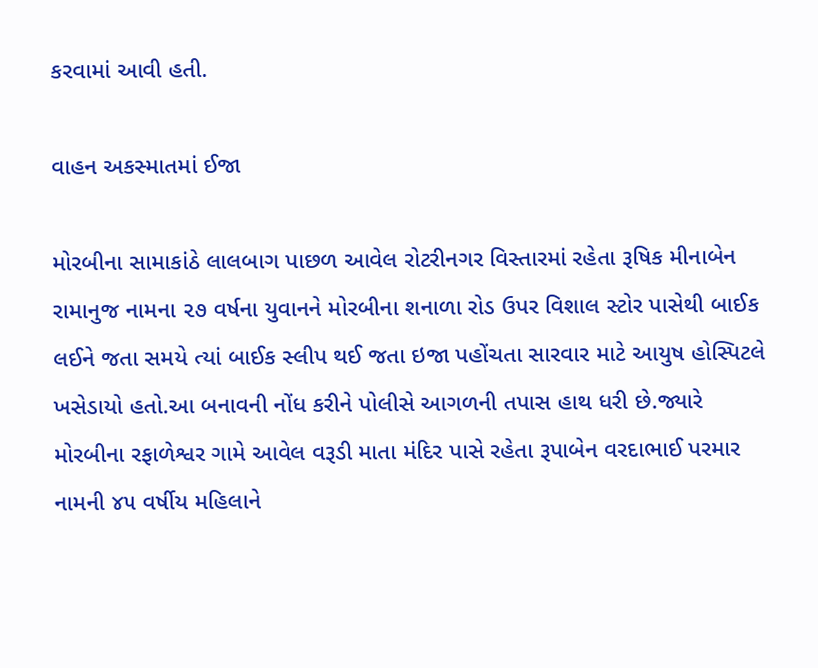કરવામાં આવી હતી.

વાહન અકસ્માતમાં ઈજા

મોરબીના સામાકાંઠે લાલબાગ પાછળ આવેલ રોટરીનગર વિસ્તારમાં રહેતા રૂષિક મીનાબેન રામાનુજ નામના ૨૭ વર્ષના યુવાનને મોરબીના શનાળા રોડ ઉપર વિશાલ સ્ટોર પાસેથી બાઈક લઈને જતા સમયે ત્યાં બાઈક સ્લીપ થઈ જતા ઇજા પહોંચતા સારવાર માટે આયુષ હોસ્પિટલે ખસેડાયો હતો.આ બનાવની નોંધ કરીને પોલીસે આગળની તપાસ હાથ ધરી છે.જ્યારે મોરબીના રફાળેશ્વર ગામે આવેલ વરૂડી માતા મંદિર પાસે રહેતા રૂપાબેન વરદાભાઈ પરમાર નામની ૪૫ વર્ષીય મહિલાને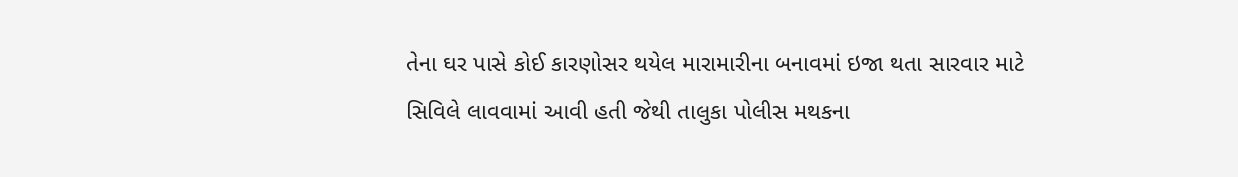તેના ઘર પાસે કોઈ કારણોસર થયેલ મારામારીના બનાવમાં ઇજા થતા સારવાર માટે સિવિલે લાવવામાં આવી હતી જેથી તાલુકા પોલીસ મથકના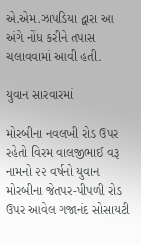એ.એમ.ઝાપડિયા દ્વારા આ અંગે નોંધ કરીને તપાસ ચલાવવામાં આવી હતી.

યુવાન સારવારમાં

મોરબીના નવલખી રોડ ઉપર રહેતો વિરમ વાલજીભાઈ વરૂ નામનો ૨૨ વર્ષનો યુવાન મોરબીના જેતપર-પીપળી રોડ ઉપર આવેલ ગજાનંદ સોસાયટી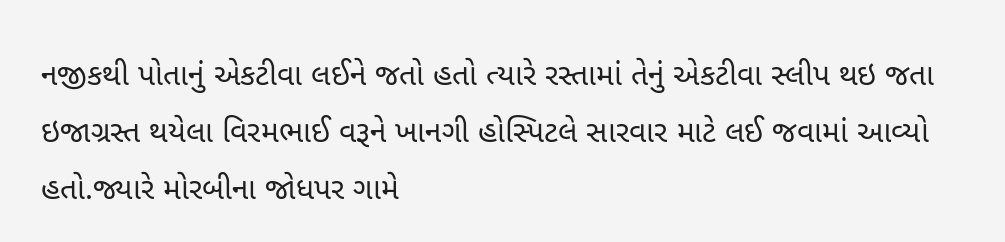નજીકથી પોતાનું એકટીવા લઈને જતો હતો ત્યારે રસ્તામાં તેનું એકટીવા સ્લીપ થઇ જતા ઇજાગ્રસ્ત થયેલા વિરમભાઈ વરૂને ખાનગી હોસ્પિટલે સારવાર માટે લઈ જવામાં આવ્યો હતો.જ્યારે મોરબીના જોધપર ગામે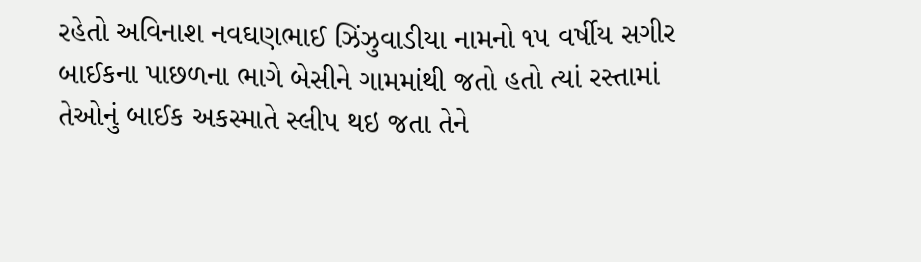રહેતો અવિનાશ નવઘણભાઈ ઝિંઝુવાડીયા નામનો ૧૫ વર્ષીય સગીર બાઈકના પાછળના ભાગે બેસીને ગામમાંથી જતો હતો ત્યાં રસ્તામાં તેઓનું બાઈક અકસ્માતે સ્લીપ થઇ જતા તેને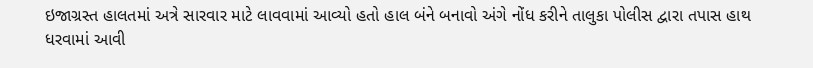ઇજાગ્રસ્ત હાલતમાં અત્રે સારવાર માટે લાવવામાં આવ્યો હતો હાલ બંને બનાવો અંગે નોંધ કરીને તાલુકા પોલીસ દ્વારા તપાસ હાથ ધરવામાં આવી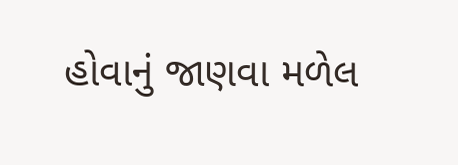હોવાનું જાણવા મળેલ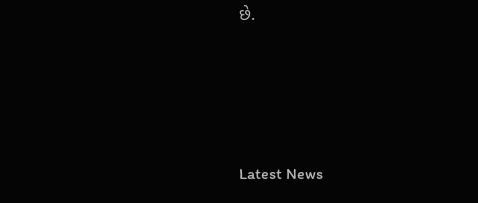છે.






Latest News